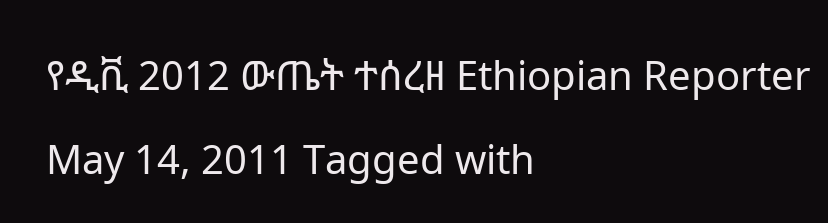የዲቪ 2012 ውጤት ተሰረዘ Ethiopian Reporter May 14, 2011 Tagged with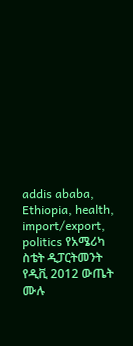addis ababa, Ethiopia, health, import/export, politics የአሜሪካ ስቴት ዲፓርትመንት የዲቪ 2012 ውጤት ሙሉ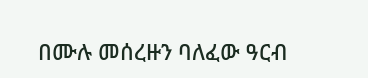በሙሉ መሰረዙን ባለፈው ዓርብ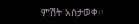ምሽት አስታወቀ፡፡